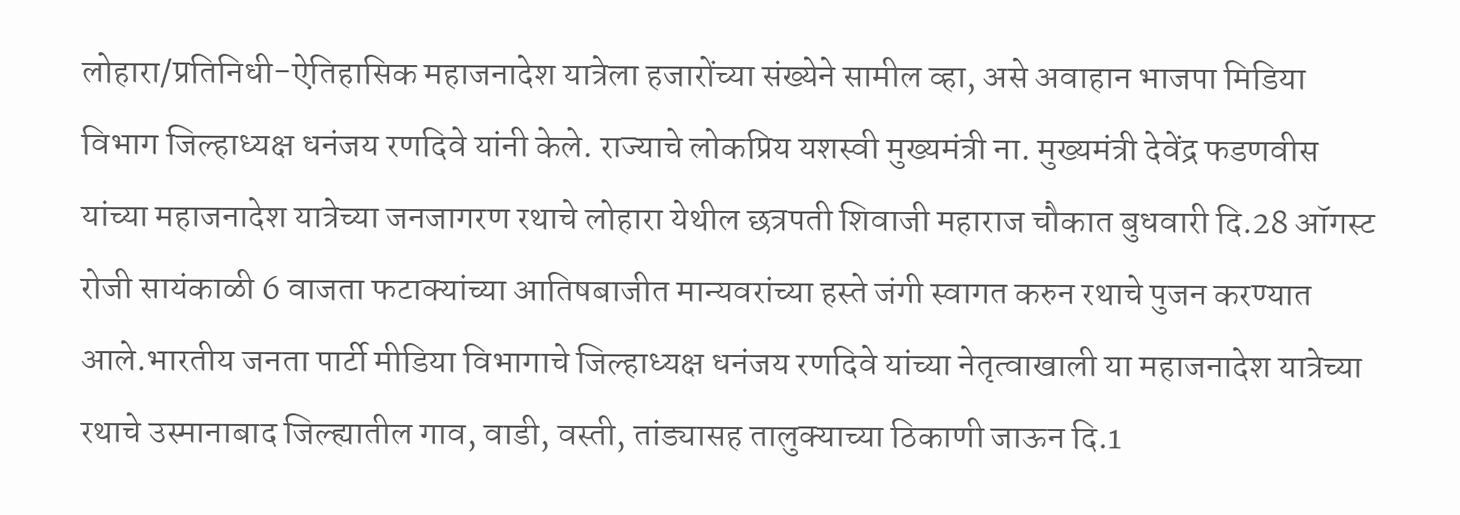लोहारा/प्रतिनिधी-ऐतिहासिक महाजनादेश यात्रेला हजारोंच्या संख्येने सामील व्हा, असे अवाहान भाजपा मिडिया विभाग जिल्हाध्यक्ष धनंजय रणदिवे यांनी केले. राज्याचे लोकप्रिय यशस्वी मुख्यमंत्री ना. मुख्यमंत्री देवेंद्र फडणवीस यांच्या महाजनादेश यात्रेच्या जनजागरण रथाचे लोहारा येथील छत्रपती शिवाजी महाराज चौकात बुधवारी दि.28 ऑगस्ट रोजी सायंकाळी 6 वाजता फटाक्यांच्या आतिषबाजीत मान्यवरांच्या हस्ते जंगी स्वागत करुन रथाचे पुजन करण्यात आले.भारतीय जनता पार्टी मीडिया विभागाचे जिल्हाध्यक्ष धनंजय रणदिवे यांच्या नेतृत्वाखाली या महाजनादेश यात्रेच्या रथाचे उस्मानाबाद जिल्ह्यातील गाव, वाडी, वस्ती, तांड्यासह तालुक्याच्या ठिकाणी जाऊन दि.1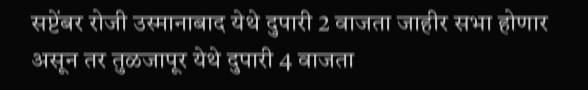सप्टेंबर रोजी उस्मानाबाद येथे दुपारी 2 वाजता जाहीर सभा होणार असून तर तुळजापूर येथे दुपारी 4 वाजता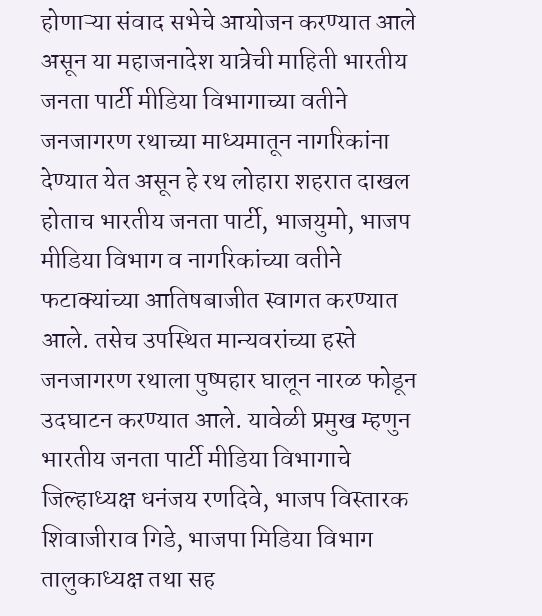होणाऱ्या संवाद सभेचे आयोजन करण्यात आले असून या महाजनादेश यात्रेची माहिती भारतीय जनता पार्टी मीडिया विभागाच्या वतीने जनजागरण रथाच्या माध्यमातून नागरिकांना देण्यात येत असून हे रथ लोहारा शहरात दाखल होताच भारतीय जनता पार्टी, भाजयुमो, भाजप मीडिया विभाग व नागरिकांच्या वतीने फटाक्यांच्या आतिषबाजीत स्वागत करण्यात आले. तसेच उपस्थित मान्यवरांच्या हस्ते जनजागरण रथाला पुष्पहार घालून नारळ फोडून उदघाटन करण्यात आले. यावेळी प्रमुख म्हणुन भारतीय जनता पार्टी मीडिया विभागाचे जिल्हाध्यक्ष धनंजय रणदिवे, भाजप विस्तारक शिवाजीराव गिडे, भाजपा मिडिया विभाग तालुकाध्यक्ष तथा सह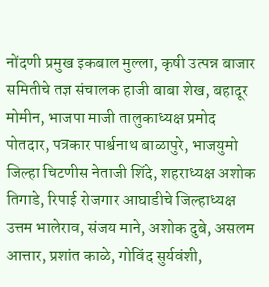नोंदणी प्रमुख इकबाल मुल्ला, कृषी उत्पन्न बाजार समितीचे तज्ञ संचालक हाजी बाबा शेख, बहादूर मोमीन, भाजपा माजी तालुकाध्यक्ष प्रमोद पोतदार, पत्रकार पार्श्वनाथ बाळापुरे, भाजयुमो जिल्हा चिटणीस नेताजी शिंदे, शहराध्यक्ष अशोक तिगाडे, रिपाई रोजगार आघाडीचे जिल्हाध्यक्ष उत्तम भालेराव, संजय माने, अशोक दुबे, असलम आत्तार, प्रशांत काळे, गोविंद सुर्यवंशी,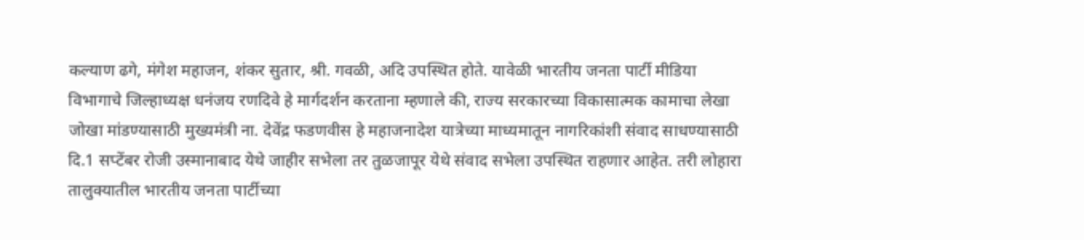कल्याण ढगे, मंगेश महाजन, शंकर सुतार, श्री. गवळी, अदि उपस्थित होते. यावेळी भारतीय जनता पार्टी मीडिया विभागाचे जिल्हाध्यक्ष धनंजय रणदिवे हे मार्गदर्शन करताना म्हणाले की, राज्य सरकारच्या विकासात्मक कामाचा लेखा जोखा मांडण्यासाठी मुख्यमंत्री ना. देवेंद्र फडणवीस हे महाजनादेश यात्रेच्या माध्यमातून नागरिकांशी संवाद साधण्यासाठी दि.1 सप्टेंबर रोजी उस्मानाबाद येथे जाहीर सभेला तर तुळजापूर येथे संवाद सभेला उपस्थित राहणार आहेत. तरी लोहारा तालुक्यातील भारतीय जनता पार्टीच्या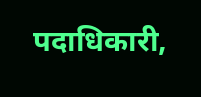पदाधिकारी,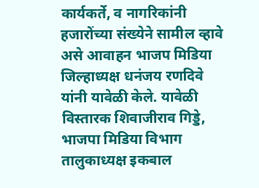कार्यकर्ते, व नागरिकांनी हजारोंच्या संख्येने सामील व्हावे असे आवाहन भाजप मिडिया जिल्हाध्यक्ष धनंजय रणदिवे यांनी यावेळी केले. यावेळी विस्तारक शिवाजीराव गिड्डे, भाजपा मिडिया विभाग तालुकाध्यक्ष इकबाल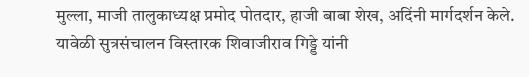मुल्ला, माजी तालुकाध्यक्ष प्रमोद पोतदार, हाजी बाबा शेख, अदिंनी मार्गदर्शन केले. यावेळी सुत्रसंचालन विस्तारक शिवाजीराव गिड्डे यांनी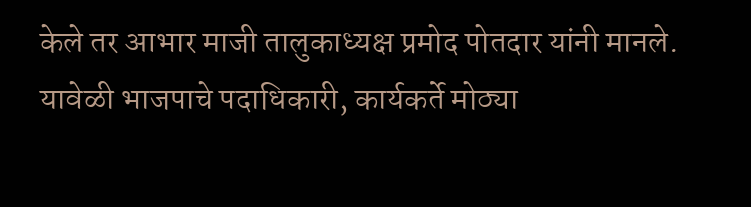केले तर आभार माजी तालुकाध्यक्ष प्रमोद पोतदार यांनी मानले. यावेळी भाजपाचे पदाधिकारी, कार्यकर्ते मोठ्या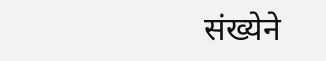संख्येने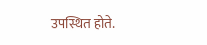उपस्थित होते.